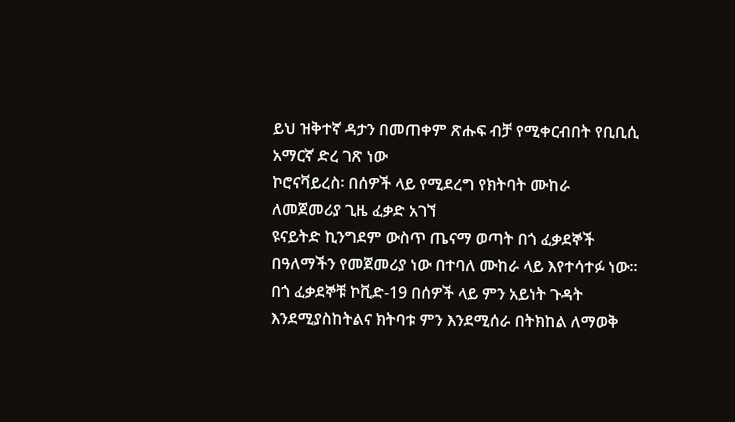ይህ ዝቅተኛ ዳታን በመጠቀም ጽሑፍ ብቻ የሚቀርብበት የቢቢሲ አማርኛ ድረ ገጽ ነው
ኮሮናቫይረስ፡ በሰዎች ላይ የሚደረግ የክትባት ሙከራ ለመጀመሪያ ጊዜ ፈቃድ አገኘ
ዩናይትድ ኪንግደም ውስጥ ጤናማ ወጣት በጎ ፈቃደኞች በዓለማችን የመጀመሪያ ነው በተባለ ሙከራ ላይ እየተሳተፉ ነው።
በጎ ፈቃደኞቹ ኮቪድ-19 በሰዎች ላይ ምን አይነት ጉዳት እንደሚያስከትልና ክትባቱ ምን እንደሚሰራ በትክከል ለማወቅ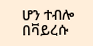ሆን ተብሎ በቫይረሱ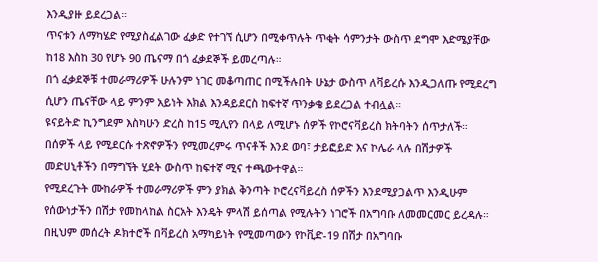እንዲያዙ ይደረጋል።
ጥናቱን ለማካሄድ የሚያስፈልገው ፈቃድ የተገኘ ሲሆን በሚቀጥሉት ጥቂት ሳምንታት ውስጥ ደግሞ እድሜያቸው ከ18 እስከ 30 የሆኑ 90 ጤናማ በጎ ፈቃደኞች ይመረጣሉ።
በጎ ፈቃደኞቹ ተመራማሪዎች ሁሉንም ነገር መቆጣጠር በሚችሉበት ሁኔታ ውስጥ ለቫይረሱ እንዲጋለጡ የሚደረግ ሲሆን ጤናቸው ላይ ምንም አይነት እክል እንዳይደርስ ከፍተኛ ጥንቃቄ ይደረጋል ተብሏል።
ዩናይትድ ኪንግደም እስካሁን ድረስ ከ15 ሚሊየን በላይ ለሚሆኑ ሰዎች የኮሮናቫይረስ ክትባትን ሰጥታለች።
በሰዎች ላይ የሚደርሱ ተጽኖዎችን የሚመረምሩ ጥናቶች እንደ ወባ፣ ታይፎይድ እና ኮሌራ ላሉ በሽታዎች መድሀኒቶችን በማግኘት ሂደት ውስጥ ከፍተኛ ሚና ተጫውተዋል።
የሚደረጉት ሙከራዎች ተመራማሪዎች ምን ያክል ቅንጣት ኮሮረናቫይረስ ሰዎችን እንደሚያጋልጥ እንዲሁም የሰውነታችን በሽታ የመከላከል ስርአት እንዴት ምላሽ ይሰጣል የሚሉትን ነገሮች በአግባቡ ለመመርመር ይረዳሉ።
በዚህም መሰረት ዶክተሮች በቫይረስ አማካይነት የሚመጣውን የኮቪድ-19 በሽታ በአግባቡ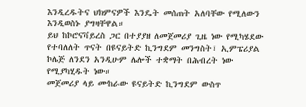እንዲረዱትና ህክምናዎች እንዴት መሰጠት አለባቸው የሚለውን እንዲወስኑ ያግዛቸዋል።
ይህ ከኮሮናቫይረስ ጋር በተያያዘ ለመጀመሪያ ጊዜ ነው የሚካሄደው የተባለለት ጥናት በዩናይትድ ኪንግደም መንግስት፣ ኢምፔሪያል ኮሌጅ ለንደን አንዲሁም ሌሎች ተቋማት በሕብረት ነው የሚያካሂዱት ነው።
መጀመሪያ ላይ ሙከራው ዩናይትድ ኪንግደም ውስጥ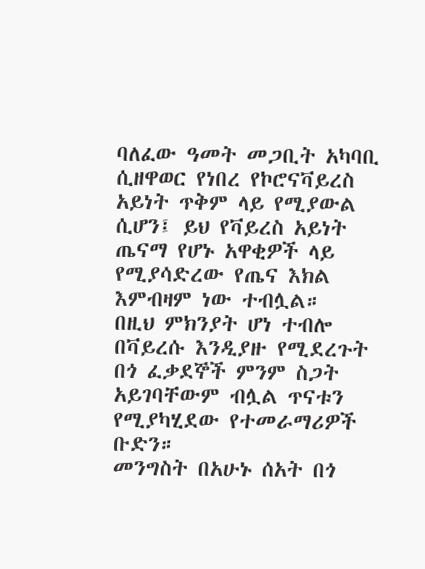ባለፈው ዓመት መጋቢት አካባቢ ሲዘዋወር የነበረ የኮሮናቫይረስ አይነት ጥቅም ላይ የሚያውል ሲሆን፤ ይህ የቫይረስ አይነት ጤናማ የሆኑ አዋቂዎች ላይ የሚያሳድረው የጤና እክል እምብዛም ነው ተብሏል።
በዚህ ምክንያት ሆነ ተብሎ በቫይረሱ እንዲያዙ የሚደረጉት በጎ ፈቃደኞች ምንም ስጋት አይገባቸውም ብሏል ጥናቱን የሚያካሂደው የተመራማሪዎች ቡድን።
መንግስት በአሁኑ ሰአት በጎ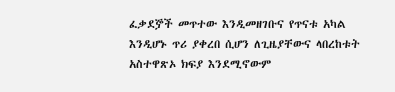ፈቃደⶉች መጥተው እንዲመዘገቡና የጥናቱ አካል እንዲሆኑ ጥሪ ያቀረበ ሲሆን ለጊዜያቸውና ላበረከቱት አስተዋጽኦ ክፍያ እንደሚኖውም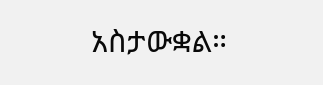አስታውቋል።